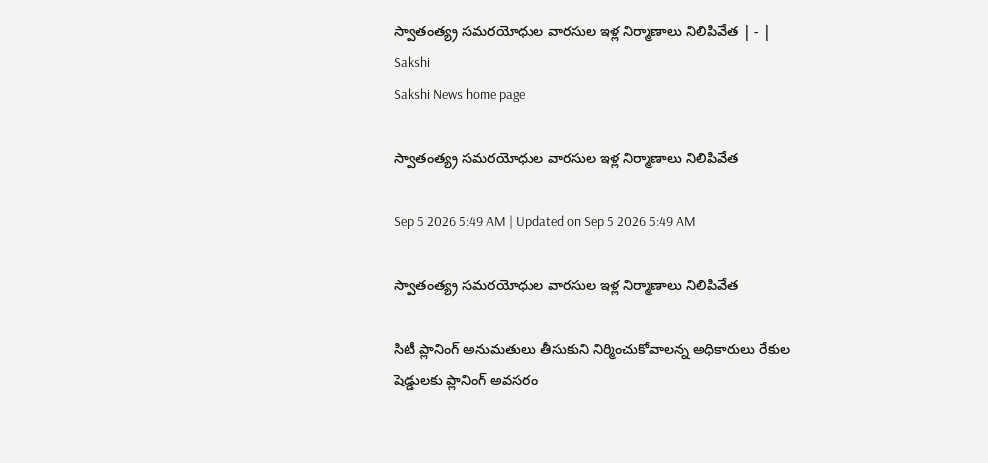స్వాతంత్య్ర సమరయోధుల వారసుల ఇళ్ల నిర్మాణాలు నిలిపివేత | - | Sakshi
Sakshi News home page

స్వాతంత్య్ర సమరయోధుల వారసుల ఇళ్ల నిర్మాణాలు నిలిపివేత

Sep 5 2026 5:49 AM | Updated on Sep 5 2026 5:49 AM

స్వాతంత్య్ర సమరయోధుల వారసుల ఇళ్ల నిర్మాణాలు నిలిపివేత

సిటీ ప్లానింగ్‌ అనుమతులు తీసుకుని నిర్మించుకోవాలన్న అధికారులు రేకుల షెడ్డులకు ప్లానింగ్‌ అవసరం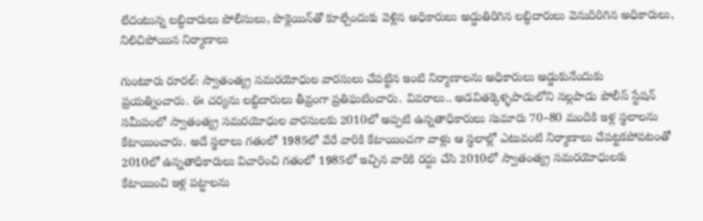లేదంటున్న లబ్ధిదారులు పోలీసులు, పొక్లెయిన్‌తో కూల్చేందుకు వెళ్లిన అధికారులు అడ్డుతిరిగిన లబ్ధిదారులు వెనుదిరిగిన అధికారులు, నిలిచిపోయిన నిర్మాణాలు

గుంటూరు రూరల్‌: స్వాతంత్య్ర సమరయోధుల వారసులు చేపట్టిన ఇంటి నిర్మాణాలను అధికారులు అడ్డుకునేందుకు ప్రయత్నించారు. ఈ చర్యను లబ్ధిదారులు తీవ్రంగా ప్రతిఘటించారు. వివరాలు.. అడవితక్కెళ్ళపాడులోని నల్లపాడు పోలీస్‌ స్టేషన్‌ సమీపంలో స్వాతంత్య్ర సమరయోధుల వారసులకు 2010లో అప్పటి ఉన్నతాధికారులు సుమారు 70–80 మందికి ఇళ్ల స్థలాలను కేటాయించారు. అదే స్థలాలు గతంలో 1985లో వేరే వారికి కేటాయించగా వాళ్లు ఆ స్థలాల్లో ఎటువంటి నిర్మాణాలు చేపట్టకపోవటంతో 2010లో ఉన్నతాధికారులు విచారించి గతంలో 1985లో ఇచ్చిన వారికి రద్దు చేసి 2010లో స్వాతంత్య్ర సమరయోధులకు కేటాయించి ఇళ్ల పట్టాలను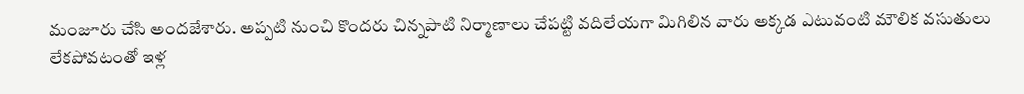మంజూరు చేసి అందజేశారు. అప్పటి నుంచి కొందరు చిన్నపాటి నిర్మాణాలు చేపట్టి వదిలేయగా మిగిలిన వారు అక్కడ ఎటువంటి మౌలిక వసుతులు లేకపోవటంతో ఇళ్ల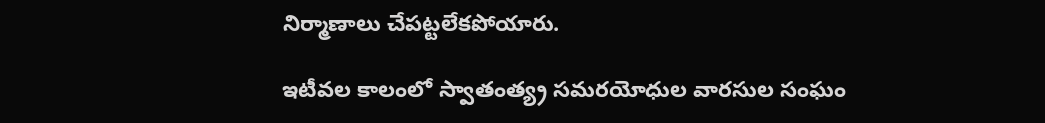నిర్మాణాలు చేపట్టలేకపోయారు.

ఇటీవల కాలంలో స్వాతంత్య్ర సమరయోధుల వారసుల సంఘం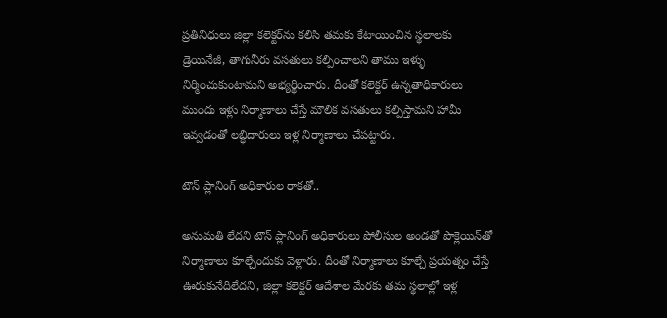ప్రతినిధులు జిల్లా కలెక్టర్‌ను కలిసి తమకు కేటాయించిన స్థలాలకు డ్రెయినేజీ, తాగునీరు వసతులు కల్పించాలని తాము ఇళ్ళు నిర్మించుకుంటామని అభ్యర్థించారు. దీంతో కలెక్టర్‌ ఉన్నతాధికారులు ముందు ఇళ్లు నిర్మాణాలు చేస్తే మౌలిక వసతులు కల్పిస్తామని హామీ ఇవ్వడంతో లబ్ధిదారులు ఇళ్ల నిర్మాణాలు చేపట్టారు.

టౌన్‌ ప్లానింగ్‌ అధికారుల రాకతో..

అనుమతి లేదని టౌన్‌ ప్లానింగ్‌ అధికారులు పోలీసుల అండతో పొక్లెయిన్‌తో నిర్మాణాలు కూల్చేందుకు వెళ్లారు. దీంతో నిర్మాణాలు కూల్చే ప్రయత్నం చేస్తే ఊరుకునేదిలేదని, జిల్లా కలెక్టర్‌ ఆదేశాల మేరకు తమ స్థలాల్లో ఇళ్ల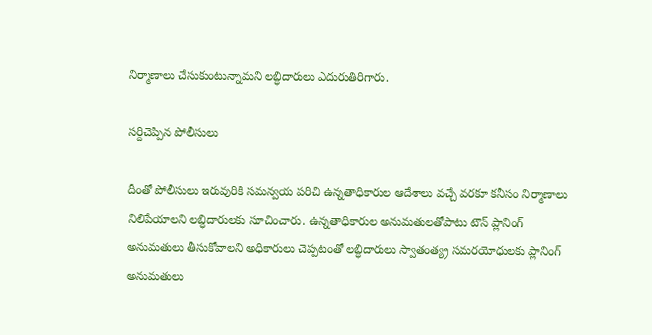నిర్మాణాలు చేసుకుంటున్నామని లబ్ధిదారులు ఎదురుతిరిగారు.

సర్దిచెప్పిన పోలీసులు

దీంతో పోలీసులు ఇరువురికి సమన్వయ పరిచి ఉన్నతాధికారుల ఆదేశాలు వచ్చే వరకూ కనీసం నిర్మాణాలు నిలిపేయాలని లబ్ధిదారులకు సూచించారు. ఉన్నతాధికారుల అనుమతులతోపాటు టౌన్‌ ప్లానింగ్‌ అనుమతులు తీసుకోవాలని అధికారులు చెప్పటంతో లబ్ధిదారులు స్వాతంత్య్ర సమరయోధులకు ప్లానింగ్‌ అనుమతులు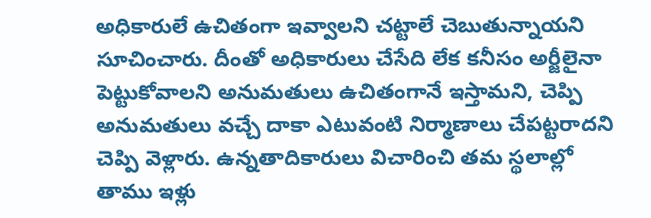అధికారులే ఉచితంగా ఇవ్వాలని చట్టాలే చెబుతున్నాయని సూచించారు. దీంతో అధికారులు చేసేది లేక కనీసం అర్జీలైనా పెట్టుకోవాలని అనుమతులు ఉచితంగానే ఇస్తామని, చెప్పి అనుమతులు వచ్చే దాకా ఎటువంటి నిర్మాణాలు చేపట్టరాదని చెప్పి వెళ్లారు. ఉన్నతాదికారులు విచారించి తమ స్థలాల్లో తాము ఇళ్లు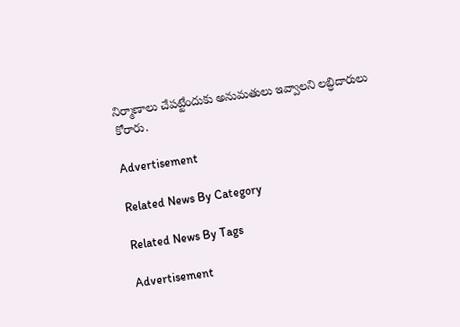నిర్మాణాలు చేపట్టేందుకు అనుమతులు ఇవ్వాలని లబ్ధిదారులు కోరారు.

Advertisement

Related News By Category

Related News By Tags

Advertisement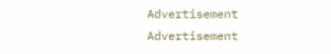Advertisement
Advertisement